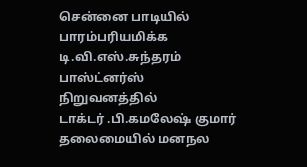சென்னை பாடியில் பாரம்பரியமிக்க டி.வி.எஸ்.சுந்தரம் பாஸ்ட்னர்ஸ் நிறுவனத்தில்
டாக்டர் .பி.கமலேஷ் குமார் தலைமையில் மனநல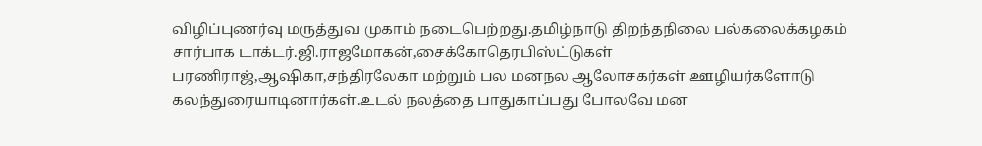விழிப்புணர்வு மருத்துவ முகாம் நடைபெற்றது.தமிழ்நாடு திறந்தநிலை பல்கலைக்கழகம் சார்பாக டாக்டர்.ஜி.ராஜமோகன்,சைக்கோதெரபிஸ்ட்டுகள் பரணிராஜ்,ஆஷிகா,சந்திரலேகா மற்றும் பல மனநல ஆலோசகர்கள் ஊழியர்களோடு கலந்துரையாடினார்கள்.உடல் நலத்தை பாதுகாப்பது போலவே மன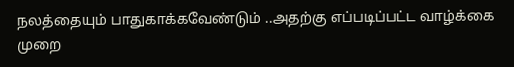நலத்தையும் பாதுகாக்கவேண்டும் ..அதற்கு எப்படிப்பட்ட வாழ்க்கை முறை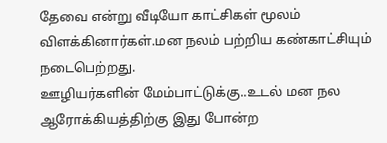தேவை என்று வீடியோ காட்சிகள் மூலம் விளக்கினார்கள்.மன நலம் பற்றிய கண்காட்சியும் நடைபெற்றது.
ஊழியர்களின் மேம்பாட்டுக்கு..உடல் மன நல ஆரோக்கியத்திற்கு இது போன்ற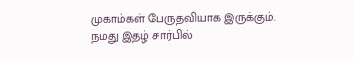முகாம்கள் பேருதவியாக இருக்கும்.
நமது இதழ் சார்பில்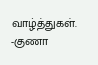வாழ்த்துகள்.
-குணா